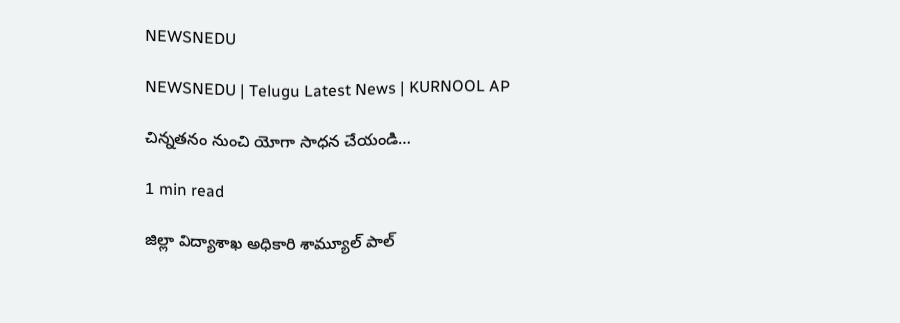NEWSNEDU

NEWSNEDU | Telugu Latest News | KURNOOL AP

చిన్నతనం నుంచి యోగా సాధన చేయండి…

1 min read

జిల్లా విద్యాశాఖ అధికారి శామ్యూల్ పాల్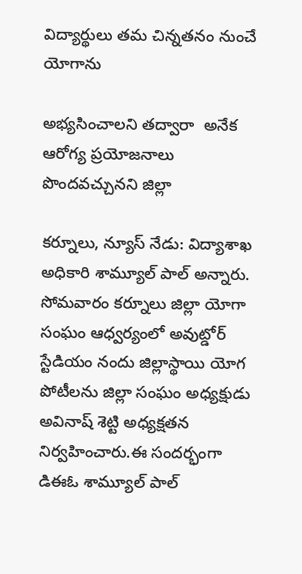విద్యార్థులు తమ చిన్నతనం నుంచే యోగాను

అభ్యసించాలని తద్వారా  అనేక ఆరోగ్య ప్రయోజనాలు పొందవచ్చునని జిల్లా

కర్నూలు, న్యూస్ నేడు: విద్యాశాఖ అధికారి శామ్యూల్ పాల్ అన్నారు. సోమవారం కర్నూలు జిల్లా యోగా సంఘం ఆధ్వర్యంలో అవుట్డోర్ స్టేడియం నందు జిల్లాస్థాయి యోగ పోటీలను జిల్లా సంఘం అధ్యక్షుడు అవినాష్ శెట్టి అధ్యక్షతన నిర్వహించారు.ఈ సందర్భంగా డిఈఓ శామ్యూల్ పాల్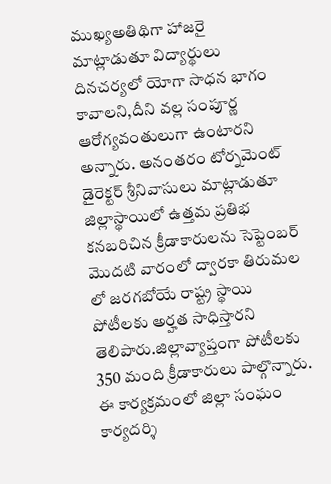ముఖ్యఅతిథిగా హాజరై  మాట్లాడుతూ విద్యార్థులు దినచర్యలో యోగా సాధన భాగం కావాలని,దీని వల్ల సంపూర్ణ ఆరోగ్యవంతులుగా ఉంటారని అన్నారు. అనంతరం టోర్నమెంట్  డైరెక్టర్ శ్రీనివాసులు మాట్లాడుతూ జిల్లాస్థాయిలో ఉత్తమ ప్రతిభ కనబరిచిన క్రీడాకారులను సెప్టెంబర్ మొదటి వారంలో ద్వారకా తిరుమల లో జరగబోయే రాష్ట్ర స్థాయి పోటీలకు అర్హత సాధిస్తారని తెలిపారు.జిల్లావ్యాప్తంగా పోటీలకు 350 మంది క్రీడాకారులు పాల్గొన్నారు. ఈ కార్యక్రమంలో జిల్లా సంఘం కార్యదర్శి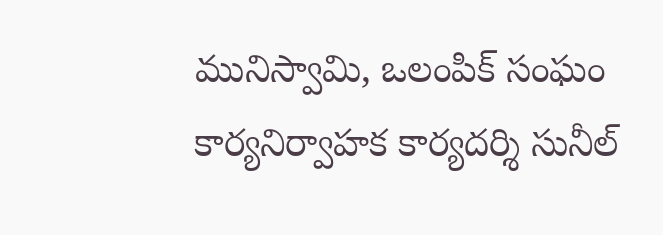మునిస్వామి, ఒలంపిక్ సంఘం కార్యనిర్వాహక కార్యదర్శి సునీల్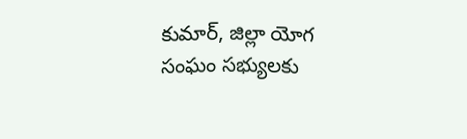కుమార్, జిల్లా యోగ సంఘం సభ్యులకు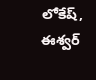లోకేష్, ఈశ్వర్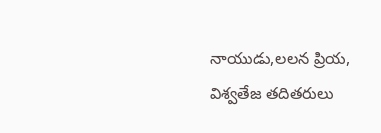నాయుడు,లలన ప్రియ, విశ్వతేజ తదితరులు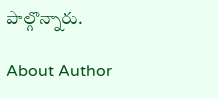పాల్గొన్నారు.

About Author